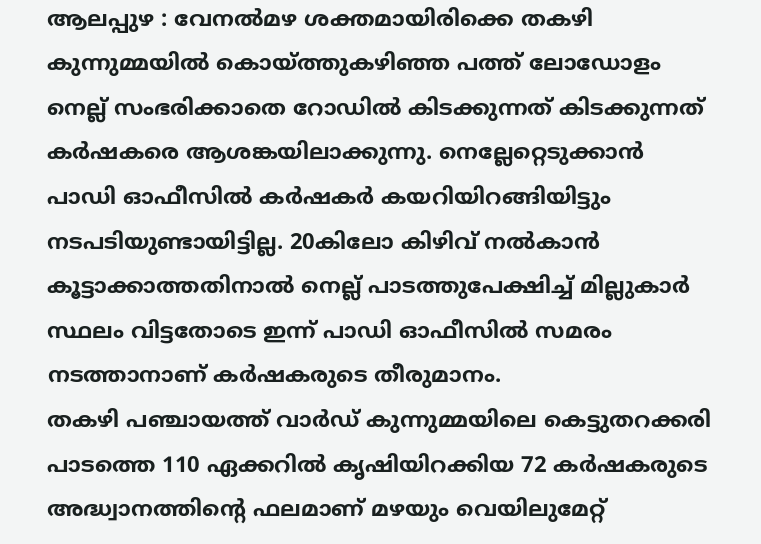ആലപ്പുഴ : വേനൽമഴ ശക്തമായിരിക്കെ തകഴി കുന്നുമ്മയിൽ കൊയ്ത്തുകഴിഞ്ഞ പത്ത് ലോഡോളം നെല്ല് സംഭരിക്കാതെ റോഡിൽ കിടക്കുന്നത് കിടക്കുന്നത് കർഷകരെ ആശങ്കയിലാക്കുന്നു. നെല്ലേറ്റെടുക്കാൻ പാഡി ഓഫീസിൽ കർഷകർ കയറിയിറങ്ങിയിട്ടും നടപടിയുണ്ടായിട്ടില്ല. 20കിലോ കിഴിവ് നൽകാൻ കൂട്ടാക്കാത്തതിനാൽ നെല്ല് പാടത്തുപേക്ഷിച്ച് മില്ലുകാർ സ്ഥലം വിട്ടതോടെ ഇന്ന് പാഡി ഓഫീസിൽ സമരം നടത്താനാണ് കർഷകരുടെ തീരുമാനം.
തകഴി പഞ്ചായത്ത് വാർഡ് കുന്നുമ്മയിലെ കെട്ടുതറക്കരി പാടത്തെ 110 ഏക്കറിൽ കൃഷിയിറക്കിയ 72 കർഷകരുടെ അദ്ധ്വാനത്തിന്റെ ഫലമാണ് മഴയും വെയിലുമേറ്റ്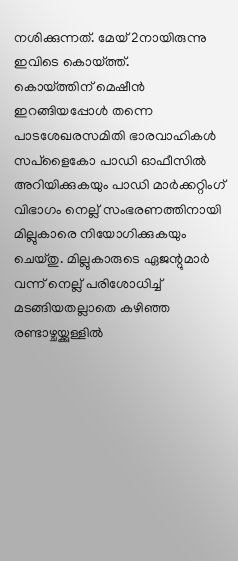നശിക്കുന്നത്. മേയ് 2നായിരുന്നു ഇവിടെ കൊയ്ത്ത്.
കൊയ്ത്തിന് മെഷീൻ ഇറങ്ങിയപ്പോൾ തന്നെ പാടശേഖരസമിതി ഭാരവാഹികൾ സപ്ളൈകോ പാഡി ഓഫീസിൽ അറിയിക്കുകയും പാഡി മാർക്കറ്റിംഗ് വിഭാഗം നെല്ല് സംഭരണത്തിനായി മില്ലുകാരെ നിയോഗിക്കുകയും ചെയ്തു. മില്ലുകാരുടെ ഏജന്റുമാർ വന്ന് നെല്ല് പരിശോധിച്ച് മടങ്ങിയതല്ലാതെ കഴിഞ്ഞ രണ്ടാഴ്ചയ്ക്കുള്ളിൽ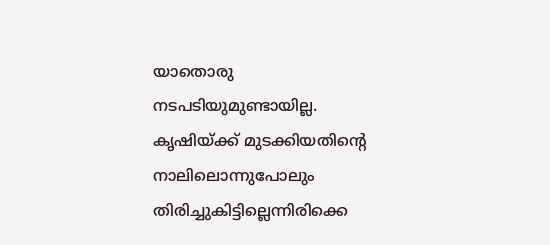യാതൊരു നടപടിയുമുണ്ടായില്ല. കൃഷിയ്ക്ക് മുടക്കിയതിന്റെ നാലിലൊന്നുപോലും തിരിച്ചുകിട്ടില്ലെന്നിരിക്കെ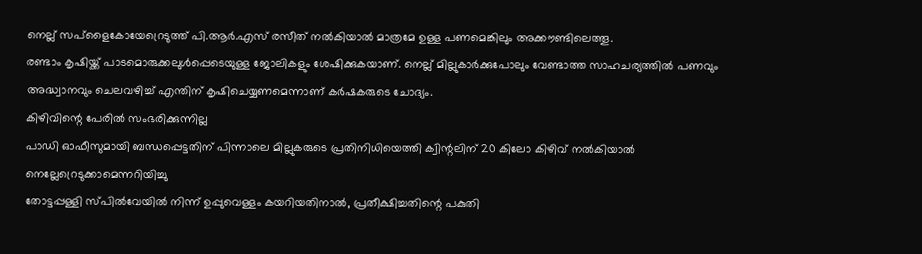നെല്ല് സപ്ളൈകോയേറ്രെടുത്ത് പി.ആർ.എസ് രസീത് നൽകിയാൽ മാത്രമേ ഉള്ള പണമെങ്കിലും അക്കൗണ്ടിലെത്തൂ.
രണ്ടാം കൃഷിയ്ക്ക് പാടമൊരുക്കലുൾപ്പെടെയുള്ള ജോലികളും ശേഷിക്കുകയാണ്. നെല്ല് മില്ലുകാർക്കുപോലും വേണ്ടാത്ത സാഹചര്യത്തിൽ പണവും അദ്ധ്വാനവും ചെലവഴിച്ച് എന്തിന് കൃഷിചെയ്യണമെന്നാണ് കർഷകരുടെ ചോദ്യം.
കിഴിവിന്റെ പേരിൽ സംഭരിക്കുന്നില്ല
പാഡി ഓഫീസുമായി ബന്ധപ്പെട്ടതിന് പിന്നാലെ മില്ലുകരുടെ പ്രതിനിധിയെത്തി ക്വിന്റലിന് 20 കിലോ കിഴിവ് നൽകിയാൽ നെല്ലേറ്രെടുക്കാമെന്നറിയിച്ചു
തോട്ടപ്പള്ളി സ്പിൽവേയിൽ നിന്ന് ഉപ്പുവെള്ളം കയറിയതിനാൽ, പ്രതീക്ഷിച്ചതിന്റെ പകുതി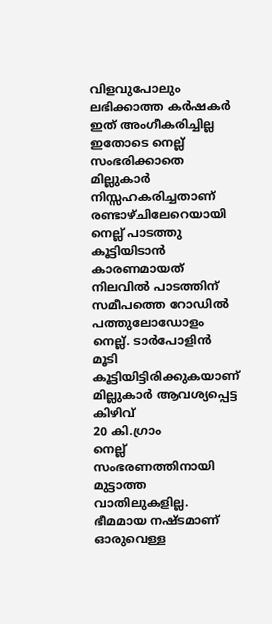വിളവുപോലും ലഭിക്കാത്ത കർഷകർ ഇത് അംഗീകരിച്ചില്ല
ഇതോടെ നെല്ല് സംഭരിക്കാതെ മില്ലുകാർ നിസ്സഹകരിച്ചതാണ് രണ്ടാഴ്ചിലേറെയായി നെല്ല് പാടത്തു കൂട്ടിയിടാൻ കാരണമായത്
നിലവിൽ പാടത്തിന് സമീപത്തെ റോഡിൽ പത്തുലോഡോളം നെല്ല്. ടാർപോളിൻ മൂടി കൂട്ടിയിട്ടിരിക്കുകയാണ്
മില്ലുകാർ ആവശ്യപ്പെട്ട കിഴിവ്
20 കി.ഗ്രാം
നെല്ല് സംഭരണത്തിനായി മുട്ടാത്ത വാതിലുകളില്ല. ഭീമമായ നഷ്ടമാണ് ഓരുവെള്ള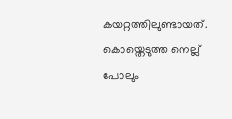കയറ്റത്തിലുണ്ടായത്. കൊയ്തെടുത്ത നെല്ല് പോലും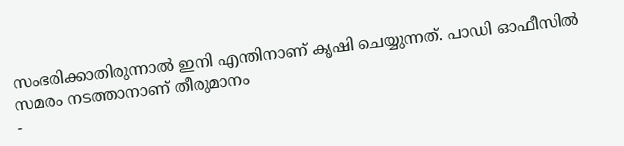സംഭരിക്കാതിരുന്നാൽ ഇനി എന്തിനാണ് കൃഷി ചെയ്യുന്നത്. പാഡി ഓഫീസിൽ സമരം നടത്താനാണ് തീരുമാനം
-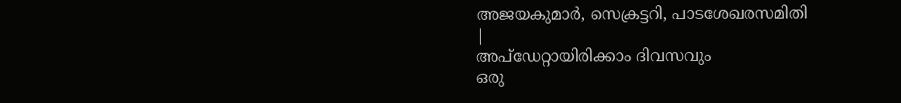അജയകുമാർ, സെക്രട്ടറി, പാടശേഖരസമിതി
|
അപ്ഡേറ്റായിരിക്കാം ദിവസവും
ഒരു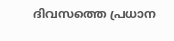ദിവസത്തെ പ്രധാന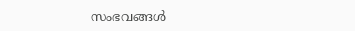സംഭവങ്ങൾ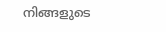നിങ്ങളുടെ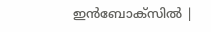ഇൻബോക്സിൽ |